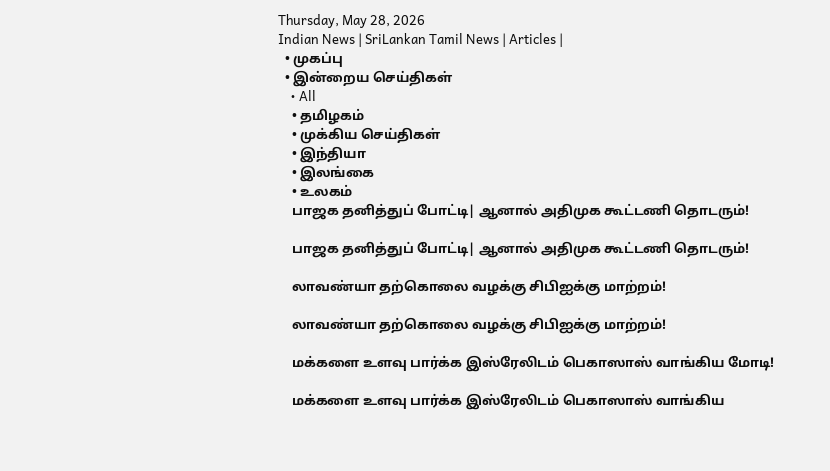Thursday, May 28, 2026
Indian News | SriLankan Tamil News | Articles |
  • முகப்பு
  • இன்றைய செய்திகள்
    • All
    • தமிழகம்
    • முக்கிய செய்திகள்
    • இந்தியா
    • இலங்கை
    • உலகம்
    பாஜக தனித்துப் போட்டி| ஆனால் அதிமுக கூட்டணி தொடரும்!

    பாஜக தனித்துப் போட்டி| ஆனால் அதிமுக கூட்டணி தொடரும்!

    லாவண்யா தற்கொலை வழக்கு சிபிஐக்கு மாற்றம்!

    லாவண்யா தற்கொலை வழக்கு சிபிஐக்கு மாற்றம்!

    மக்களை உளவு பார்க்க இஸ்ரேலிடம் பெகாஸாஸ் வாங்கிய மோடி!

    மக்களை உளவு பார்க்க இஸ்ரேலிடம் பெகாஸாஸ் வாங்கிய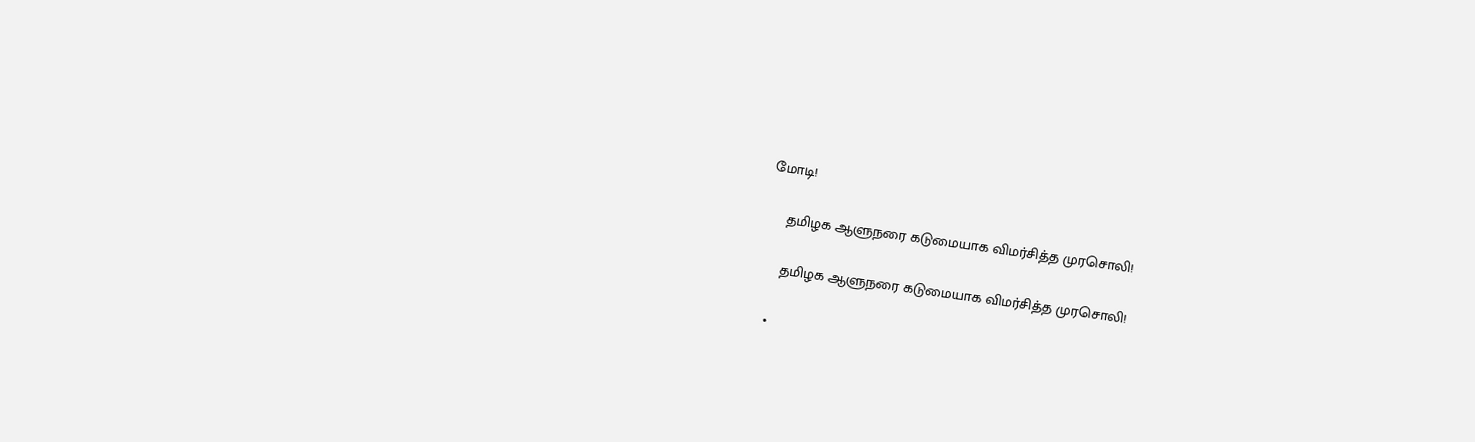மோடி!

    தமிழக ஆளுநரை கடுமையாக விமர்சித்த முரசொலி!

    தமிழக ஆளுநரை கடுமையாக விமர்சித்த முரசொலி!

  •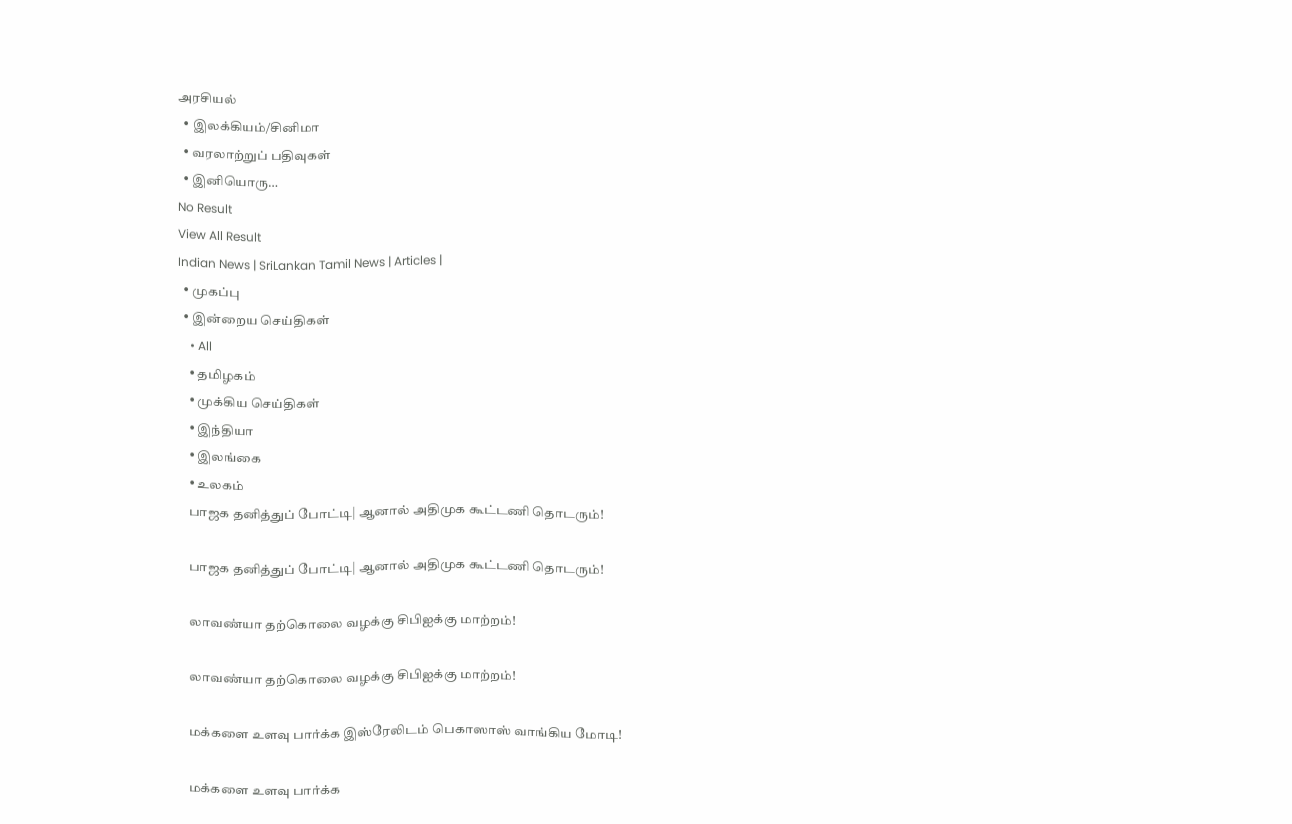அரசியல்
  • இலக்கியம்/சினிமா
  • வரலாற்றுப் பதிவுகள்
  • இனியொரு…
No Result
View All Result
Indian News | SriLankan Tamil News | Articles |
  • முகப்பு
  • இன்றைய செய்திகள்
    • All
    • தமிழகம்
    • முக்கிய செய்திகள்
    • இந்தியா
    • இலங்கை
    • உலகம்
    பாஜக தனித்துப் போட்டி| ஆனால் அதிமுக கூட்டணி தொடரும்!

    பாஜக தனித்துப் போட்டி| ஆனால் அதிமுக கூட்டணி தொடரும்!

    லாவண்யா தற்கொலை வழக்கு சிபிஐக்கு மாற்றம்!

    லாவண்யா தற்கொலை வழக்கு சிபிஐக்கு மாற்றம்!

    மக்களை உளவு பார்க்க இஸ்ரேலிடம் பெகாஸாஸ் வாங்கிய மோடி!

    மக்களை உளவு பார்க்க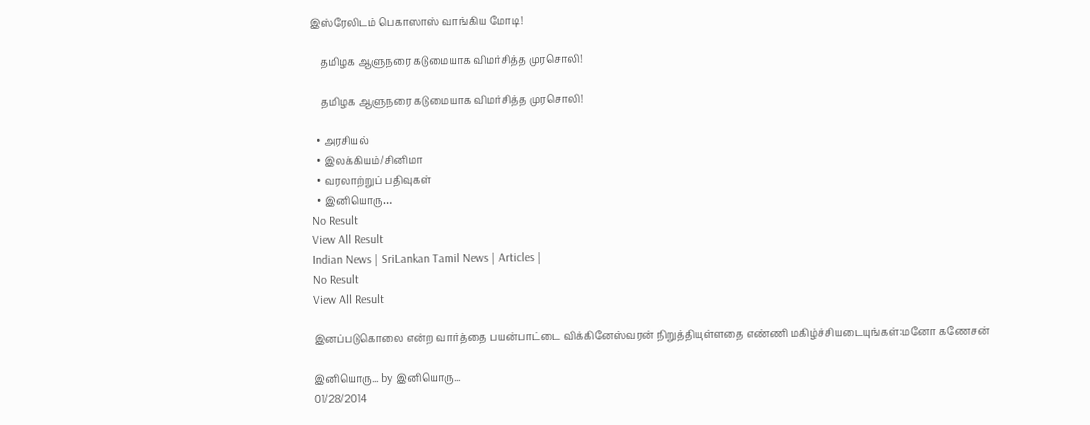இஸ்ரேலிடம் பெகாஸாஸ் வாங்கிய மோடி!

    தமிழக ஆளுநரை கடுமையாக விமர்சித்த முரசொலி!

    தமிழக ஆளுநரை கடுமையாக விமர்சித்த முரசொலி!

  • அரசியல்
  • இலக்கியம்/சினிமா
  • வரலாற்றுப் பதிவுகள்
  • இனியொரு…
No Result
View All Result
Indian News | SriLankan Tamil News | Articles |
No Result
View All Result

இனப்படுகொலை என்ற வார்த்தை பயன்பாட்டை விக்கினேஸ்வரன் நிறுத்தியுள்ளதை எண்ணி மகிழ்ச்சியடையுங்கள்:மனோ கணேசன்

இனியொரு... by இனியொரு...
01/28/2014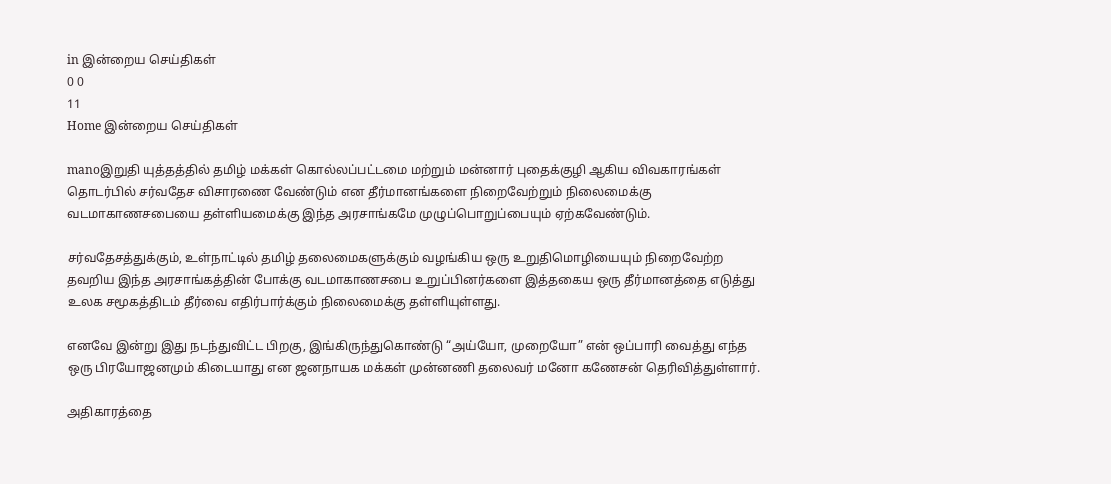in இன்றைய செய்திகள்
0 0
11
Home இன்றைய செய்திகள்

manoஇறுதி யுத்தத்தில் தமிழ் மக்கள் கொல்லப்பட்டமை மற்றும் மன்னார் புதைக்குழி ஆகிய விவகாரங்கள் தொடர்பில் சர்வதேச விசாரணை வேண்டும் என தீர்மானங்களை நிறைவேற்றும் நிலைமைக்கு வடமாகாணசபையை தள்ளியமைக்கு இந்த அரசாங்கமே முழுப்பொறுப்பையும் ஏற்கவேண்டும்.

சர்வதேசத்துக்கும், உள்நாட்டில் தமிழ் தலைமைகளுக்கும் வழங்கிய ஒரு உறுதிமொழியையும் நிறைவேற்ற தவறிய இந்த அரசாங்கத்தின் போக்கு வடமாகாணசபை உறுப்பினர்களை இத்தகைய ஒரு தீர்மானத்தை எடுத்து உலக சமூகத்திடம் தீர்வை எதிர்பார்க்கும் நிலைமைக்கு தள்ளியுள்ளது.

எனவே இன்று இது நடந்துவிட்ட பிறகு, இங்கிருந்துகொண்டு “அய்யோ, முறையோ” என் ஒப்பாரி வைத்து எந்த ஒரு பிரயோஜனமும் கிடையாது என ஜனநாயக மக்கள் முன்னணி தலைவர் மனோ கணேசன் தெரிவித்துள்ளார்.

அதிகாரத்தை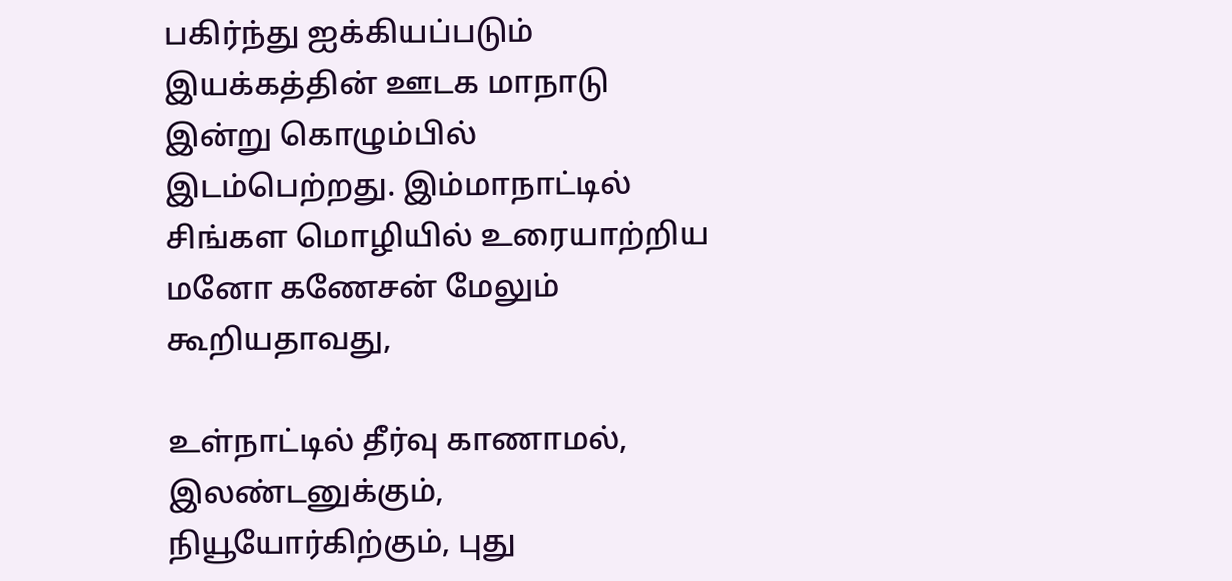பகிர்ந்து ஐக்கியப்படும் இயக்கத்தின் ஊடக மாநாடு இன்று கொழும்பில் இடம்பெற்றது. இம்மாநாட்டில் சிங்கள மொழியில் உரையாற்றிய மனோ கணேசன் மேலும் கூறியதாவது,

உள்நாட்டில் தீர்வு காணாமல், இலண்டனுக்கும், நியூயோர்கிற்கும், புது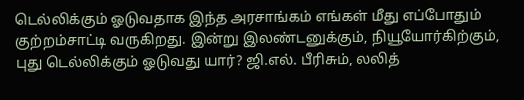டெல்லிக்கும் ஓடுவதாக இந்த அரசாங்கம் எங்கள் மீது எப்போதும் குற்றம்சாட்டி வருகிறது. இன்று இலண்டனுக்கும், நியூயோர்கிற்கும், புது டெல்லிக்கும் ஓடுவது யார்? ஜி.எல். பீரிசும், லலித்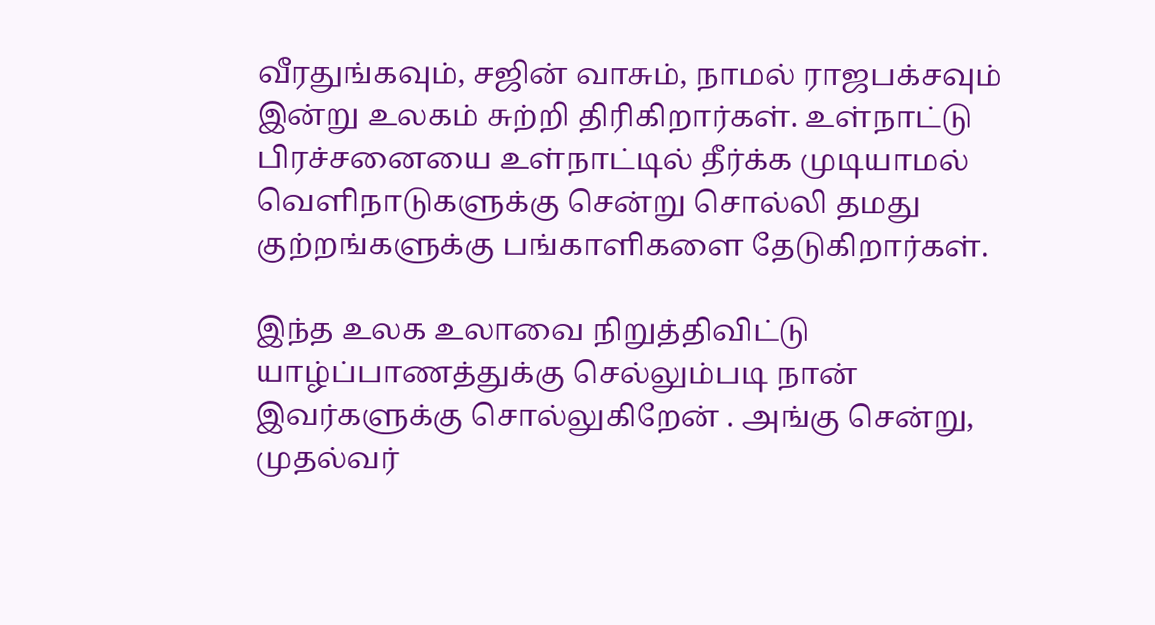வீரதுங்கவும், சஜின் வாசும், நாமல் ராஜபக்சவும் இன்று உலகம் சுற்றி திரிகிறார்கள். உள்நாட்டு பிரச்சனையை உள்நாட்டில் தீர்க்க முடியாமல் வெளிநாடுகளுக்கு சென்று சொல்லி தமது குற்றங்களுக்கு பங்காளிகளை தேடுகிறார்கள்.

இந்த உலக உலாவை நிறுத்திவிட்டு யாழ்ப்பாணத்துக்கு செல்லும்படி நான் இவர்களுக்கு சொல்லுகிறேன் . அங்கு சென்று, முதல்வர்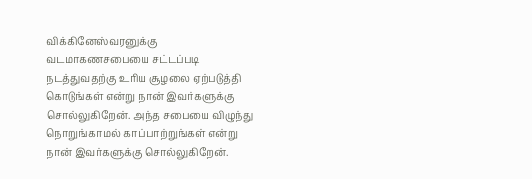விக்கினேஸ்வரனுக்கு வடமாகணசபையை சட்டப்படி நடத்துவதற்கு உரிய சூழலை ஏற்படுத்தி கொடுங்கள் என்று நான் இவர்களுக்கு சொல்லுகிறேன். அந்த சபையை விழுந்து நொறுங்காமல் காப்பாற்றுங்கள் என்று நான் இவர்களுக்கு சொல்லுகிறேன்.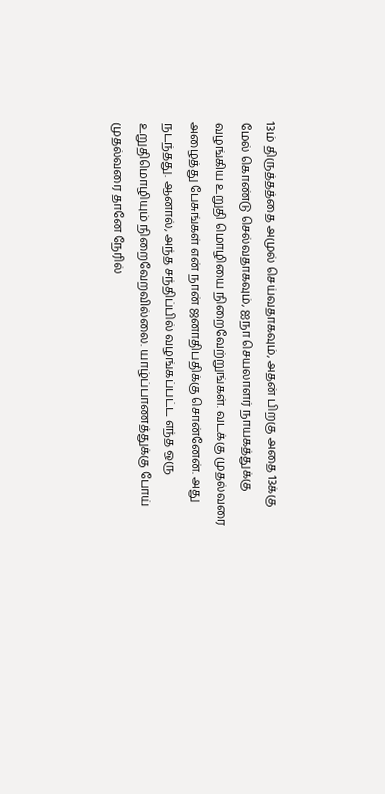13ம் திருத்தத்தை அமுல் செய்வதாகவும், அதன் பிறகு அதை 13க்கு மேல் கொண்டு செல்வதாகவும், ஐநா செயலாளர் நாயகத்துக்கு வழங்கிய உறுதி மொழியை நிறைவேற்றுங்கள். வடக்கு முதல்வரை அழைத்து பேசுங்கள் என் நான் ஜனாதிபதிக்கு சொன்னேன். அது நடந்தது. ஆனால், அந்த சந்திப்பில் வழங்கப்பட்ட எந்த ஒரு உறுதிமொழியும் நிறைவேறவில்லை. யாழ்ப்பாணத்துக்கு போய் முதல்வரை தானே நேரில்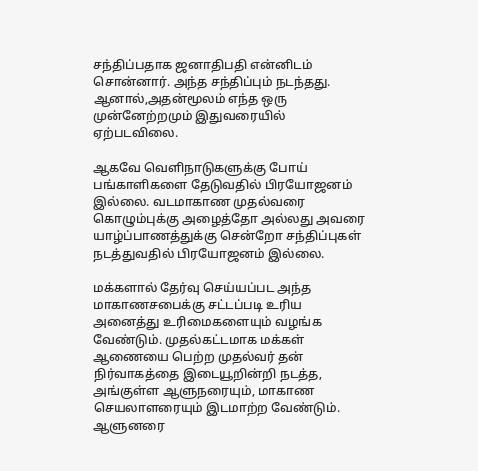சந்திப்பதாக ஜனாதிபதி என்னிடம் சொன்னார். அந்த சந்திப்பும் நடந்தது. ஆனால்,அதன்மூலம் எந்த ஒரு முன்னேற்றமும் இதுவரையில் ஏற்படவிலை.

ஆகவே வெளிநாடுகளுக்கு போய் பங்காளிகளை தேடுவதில் பிரயோஜனம் இல்லை. வடமாகாண முதல்வரை கொழும்புக்கு அழைத்தோ அல்லது அவரை யாழ்ப்பாணத்துக்கு சென்றோ சந்திப்புகள் நடத்துவதில் பிரயோஜனம் இல்லை.

மக்களால் தேர்வு செய்யப்பட அந்த மாகாணசபைக்கு சட்டப்படி உரிய அனைத்து உரிமைகளையும் வழங்க வேண்டும். முதல்கட்டமாக மக்கள் ஆணையை பெற்ற முதல்வர் தன் நிர்வாகத்தை இடையூறின்றி நடத்த, அங்குள்ள ஆளுநரையும், மாகாண செயலாளரையும் இடமாற்ற வேண்டும். ஆளுனரை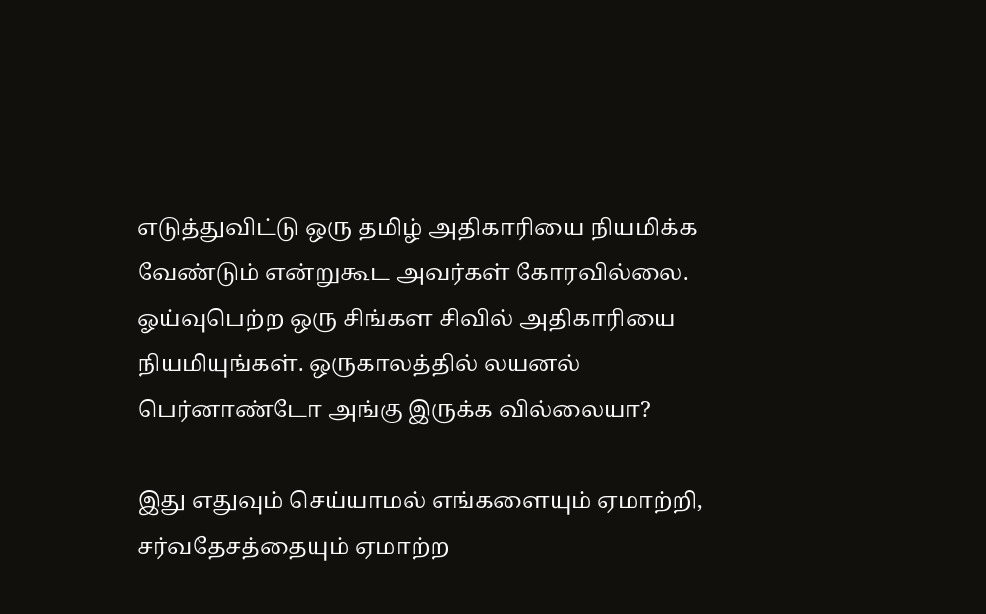எடுத்துவிட்டு ஒரு தமிழ் அதிகாரியை நியமிக்க வேண்டும் என்றுகூட அவர்கள் கோரவில்லை. ஓய்வுபெற்ற ஒரு சிங்கள சிவில் அதிகாரியை நியமியுங்கள். ஒருகாலத்தில் லயனல் பெர்னாண்டோ அங்கு இருக்க வில்லையா?

இது எதுவும் செய்யாமல் எங்களையும் ஏமாற்றி, சர்வதேசத்தையும் ஏமாற்ற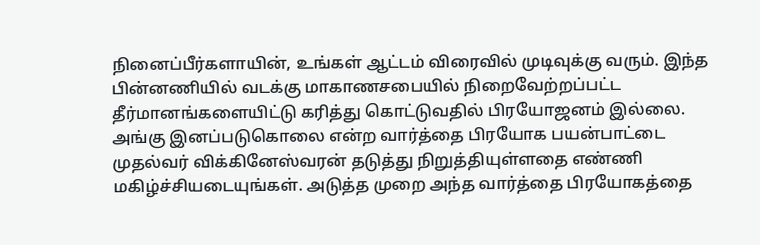நினைப்பீர்களாயின், உங்கள் ஆட்டம் விரைவில் முடிவுக்கு வரும். இந்த பின்னணியில் வடக்கு மாகாணசபையில் நிறைவேற்றப்பட்ட தீர்மானங்களையிட்டு கரித்து கொட்டுவதில் பிரயோஜனம் இல்லை. அங்கு இனப்படுகொலை என்ற வார்த்தை பிரயோக பயன்பாட்டை முதல்வர் விக்கினேஸ்வரன் தடுத்து நிறுத்தியுள்ளதை எண்ணி மகிழ்ச்சியடையுங்கள். அடுத்த முறை அந்த வார்த்தை பிரயோகத்தை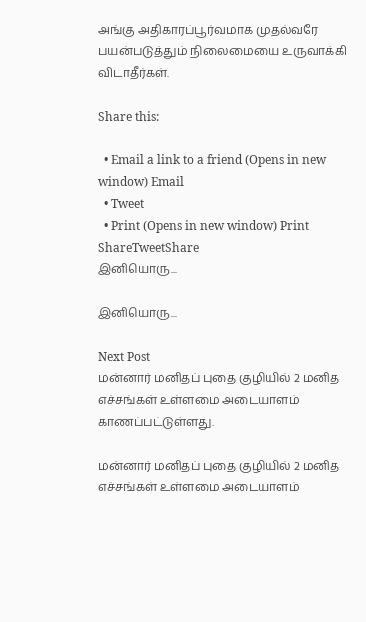அங்கு அதிகாரப்பூர்வமாக முதல்வரே பயன்படுத்தும் நிலைமையை உருவாக்கி விடாதீர்கள்.

Share this:

  • Email a link to a friend (Opens in new window) Email
  • Tweet
  • Print (Opens in new window) Print
ShareTweetShare
இனியொரு...

இனியொரு...

Next Post
மன்னார் மனிதப் புதை குழியில் 2 மனித எச்சங்கள் உள்ளமை அடையாளம் காணப்பட்டுள்ளது.

மன்னார் மனிதப் புதை குழியில் 2 மனித எச்சங்கள் உள்ளமை அடையாளம்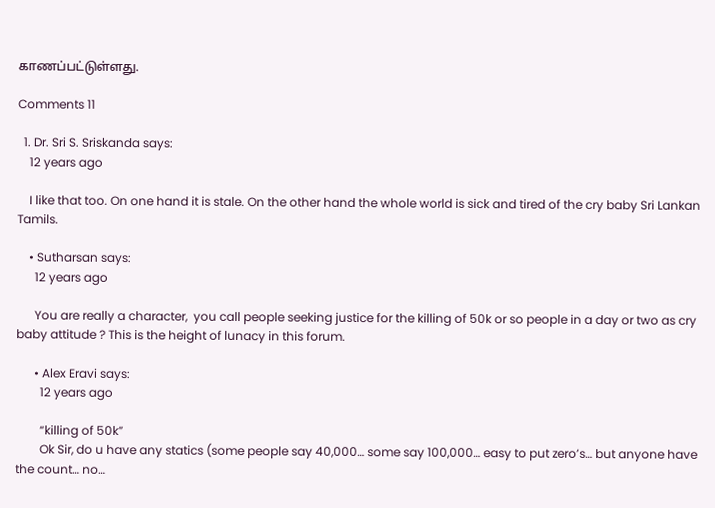காணப்பட்டுள்ளது.

Comments 11

  1. Dr. Sri S. Sriskanda says:
    12 years ago

    I like that too. On one hand it is stale. On the other hand the whole world is sick and tired of the cry baby Sri Lankan Tamils.

    • Sutharsan says:
      12 years ago

      You are really a character,  you call people seeking justice for the killing of 50k or so people in a day or two as cry baby attitude ? This is the height of lunacy in this forum.

      • Alex Eravi says:
        12 years ago

        “killing of 50k”
        Ok Sir, do u have any statics (some people say 40,000… some say 100,000… easy to put zero’s… but anyone have the count… no…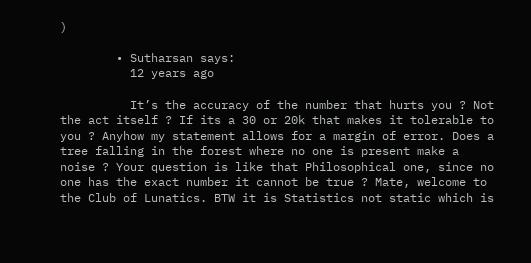)

        • Sutharsan says:
          12 years ago

          It’s the accuracy of the number that hurts you ? Not the act itself ? If its a 30 or 20k that makes it tolerable to you ? Anyhow my statement allows for a margin of error. Does a tree falling in the forest where no one is present make a noise ? Your question is like that Philosophical one, since no one has the exact number it cannot be true ? Mate, welcome to the Club of Lunatics. BTW it is Statistics not static which is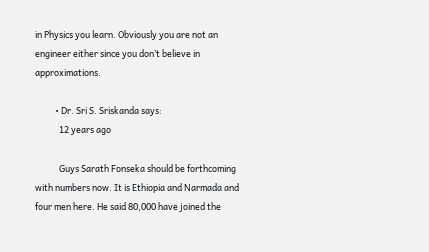in Physics you learn. Obviously you are not an engineer either since you don’t believe in approximations.

          • Dr. Sri S. Sriskanda says:
            12 years ago

            Guys Sarath Fonseka should be forthcoming with numbers now. It is Ethiopia and Narmada and four men here. He said 80,000 have joined the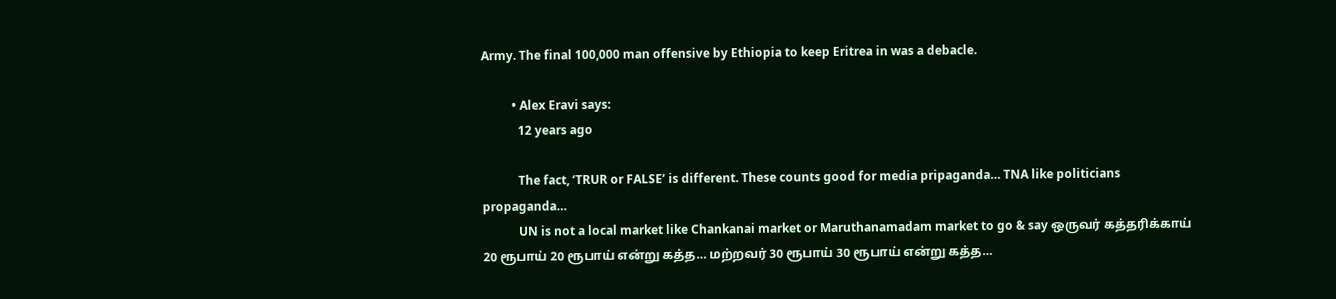Army. The final 100,000 man offensive by Ethiopia to keep Eritrea in was a debacle.

          • Alex Eravi says:
            12 years ago

            The fact, ‘TRUR or FALSE’ is different. These counts good for media pripaganda… TNA like politicians propaganda…
            UN is not a local market like Chankanai market or Maruthanamadam market to go & say ஒருவர் கத்தரிக்காய் 20 ரூபாய் 20 ரூபாய் என்று கத்த… மற்றவர் 30 ரூபாய் 30 ரூபாய் என்று கத்த…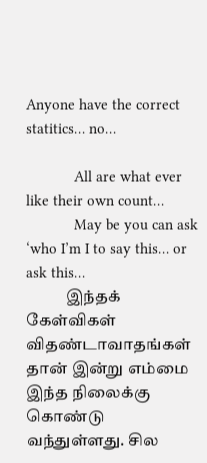Anyone have the correct statitics… no…

            All are what ever like their own count…
            May be you can ask ‘who I’m I to say this… or ask this…
            இந்தக் கேள்விகள் விதண்டாவாதங்கள் தான் இன்று எம்மை இந்த நிலைக்கு கொண்டு வந்துள்ளது. சில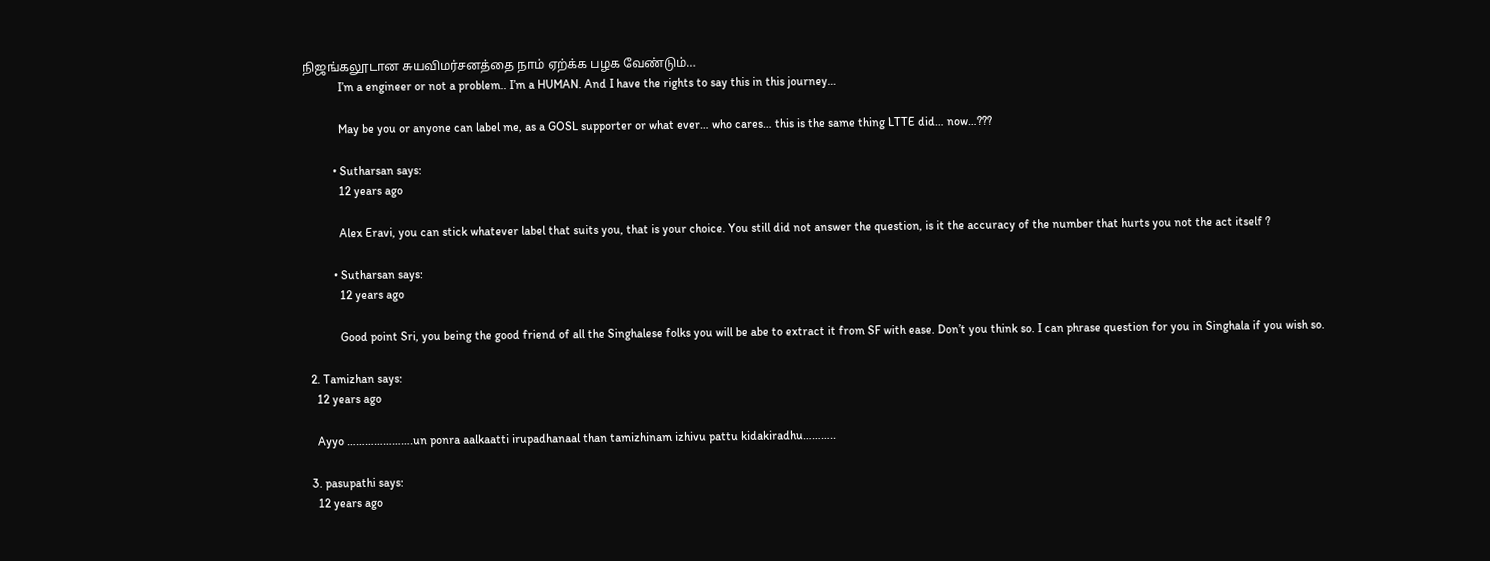நிஜங்கலூடான சுயவிமர்சனத்தை நாம் ஏற்க்க பழக வேண்டும்…
            I’m a engineer or not a problem.. I’m a HUMAN. And I have the rights to say this in this journey…

            May be you or anyone can label me, as a GOSL supporter or what ever… who cares… this is the same thing LTTE did… now…???

          • Sutharsan says:
            12 years ago

            Alex Eravi, you can stick whatever label that suits you, that is your choice. You still did not answer the question, is it the accuracy of the number that hurts you not the act itself ?

          • Sutharsan says:
            12 years ago

            Good point Sri, you being the good friend of all the Singhalese folks you will be abe to extract it from SF with ease. Don’t you think so. I can phrase question for you in Singhala if you wish so.

  2. Tamizhan says:
    12 years ago

    Ayyo ………………….un ponra aalkaatti irupadhanaal than tamizhinam izhivu pattu kidakiradhu………..

  3. pasupathi says:
    12 years ago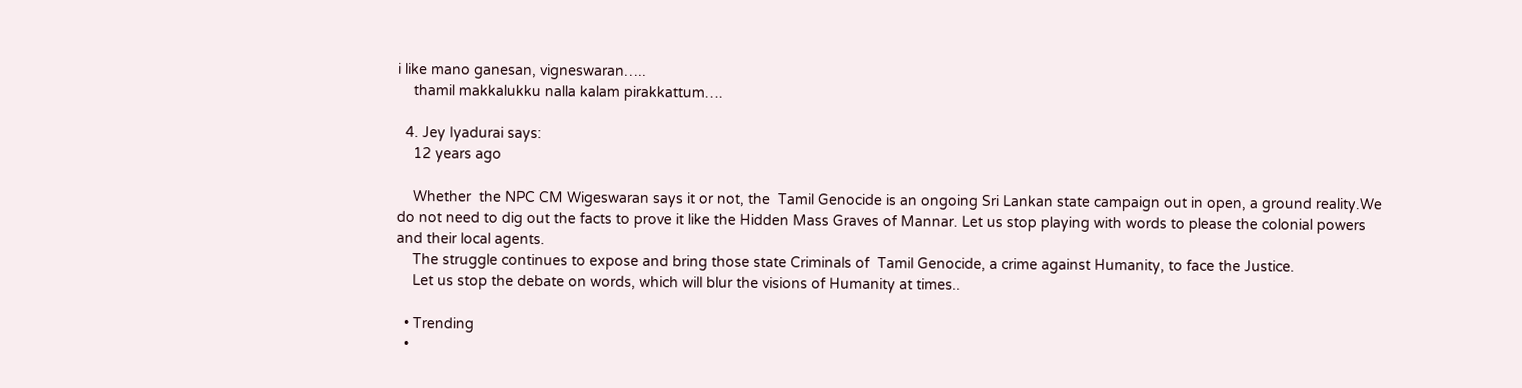i like mano ganesan, vigneswaran…..
    thamil makkalukku nalla kalam pirakkattum….

  4. Jey Iyadurai says:
    12 years ago

    Whether  the NPC CM Wigeswaran says it or not, the  Tamil Genocide is an ongoing Sri Lankan state campaign out in open, a ground reality.We do not need to dig out the facts to prove it like the Hidden Mass Graves of Mannar. Let us stop playing with words to please the colonial powers and their local agents.
    The struggle continues to expose and bring those state Criminals of  Tamil Genocide, a crime against Humanity, to face the Justice.
    Let us stop the debate on words, which will blur the visions of Humanity at times..

  • Trending
  •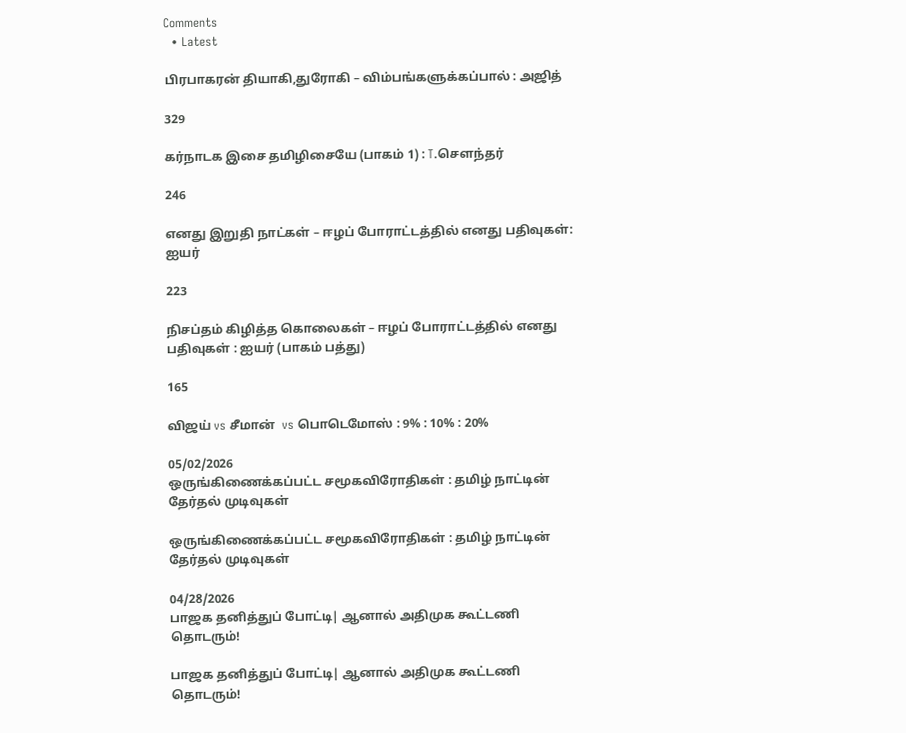Comments
  • Latest

பிரபாகரன் தியாகி,துரோகி – விம்பங்களுக்கப்பால் : அஜித்

329

கர்நாடக இசை தமிழிசையே (பாகம் 1) : T.செளந்தர்

246

எனது இறுதி நாட்கள் – ஈழப் போராட்டத்தில் எனது பதிவுகள்: ஐயர்

223

நிசப்தம் கிழித்த கொலைகள் – ஈழப் போராட்டத்தில் எனது பதிவுகள் : ஐயர் (பாகம் பத்து)

165

விஜய் vs சீமான்  vs பொடெமோஸ் : 9% : 10% : 20%

05/02/2026
ஒருங்கிணைக்கப்பட்ட சமூகவிரோதிகள் : தமிழ் நாட்டின் தேர்தல் முடிவுகள்

ஒருங்கிணைக்கப்பட்ட சமூகவிரோதிகள் : தமிழ் நாட்டின் தேர்தல் முடிவுகள்

04/28/2026
பாஜக தனித்துப் போட்டி| ஆனால் அதிமுக கூட்டணி தொடரும்!

பாஜக தனித்துப் போட்டி| ஆனால் அதிமுக கூட்டணி தொடரும்!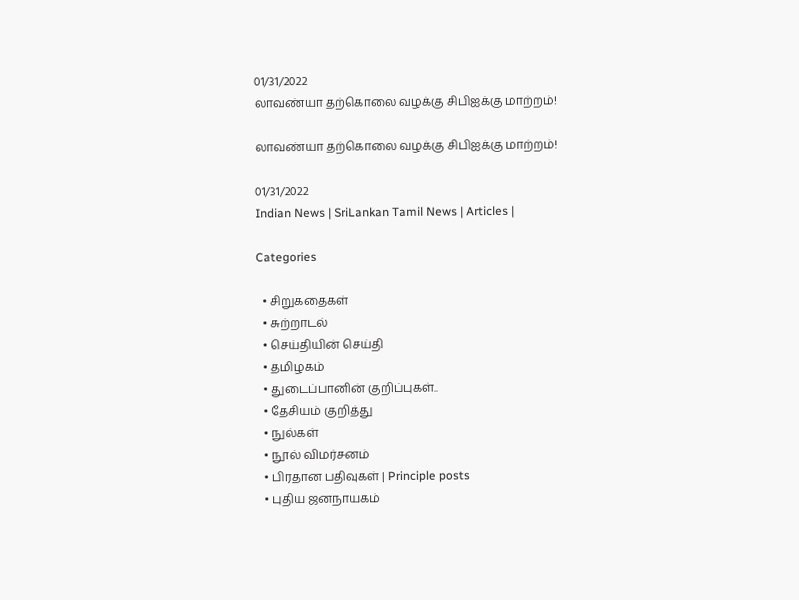01/31/2022
லாவண்யா தற்கொலை வழக்கு சிபிஐக்கு மாற்றம்!

லாவண்யா தற்கொலை வழக்கு சிபிஐக்கு மாற்றம்!

01/31/2022
Indian News | SriLankan Tamil News | Articles |

Categories

  • சிறுகதைகள்
  • சுற்றாடல்
  • செய்தியின் செய்தி
  • தமிழகம்
  • துடைப்பானின் குறிப்புகள்..
  • தேசியம் குறித்து
  • நுல்கள்
  • நூல் விமர்சனம்
  • பிரதான பதிவுகள் | Principle posts
  • புதிய ஜனநாயகம்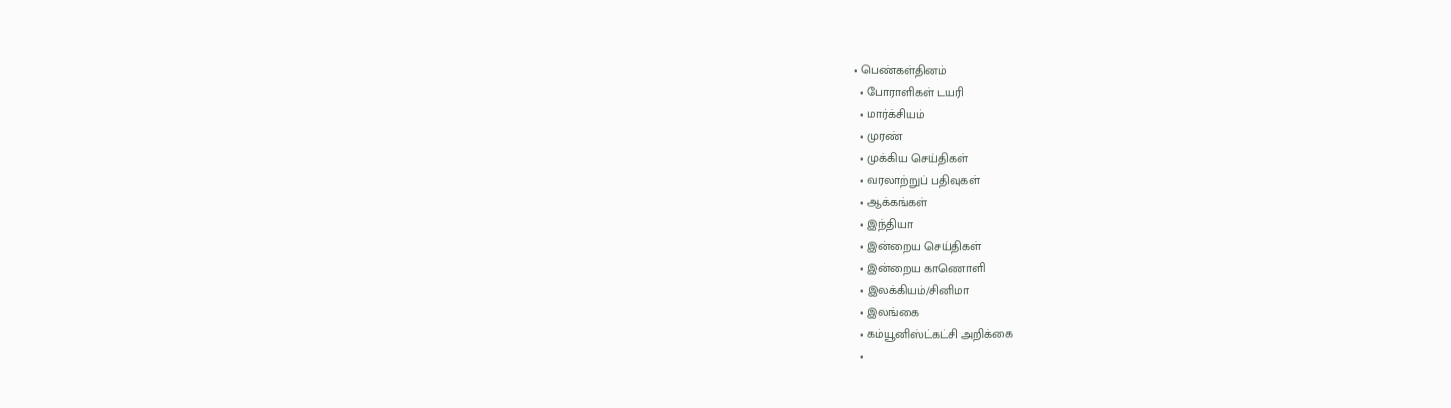• பெண்கள்தினம்
  • போராளிகள் டயரி
  • மார்க்சியம்
  • முரண்
  • முக்கிய செய்திகள்
  • வரலாற்றுப் பதிவுகள்
  • ஆக்கங்கள்
  • இந்தியா
  • இன்றைய செய்திகள்
  • இன்றைய காணொளி
  • இலக்கியம்/சினிமா
  • இலங்கை
  • கம்யூனிஸ்ட்கட்சி அறிக்கை
  •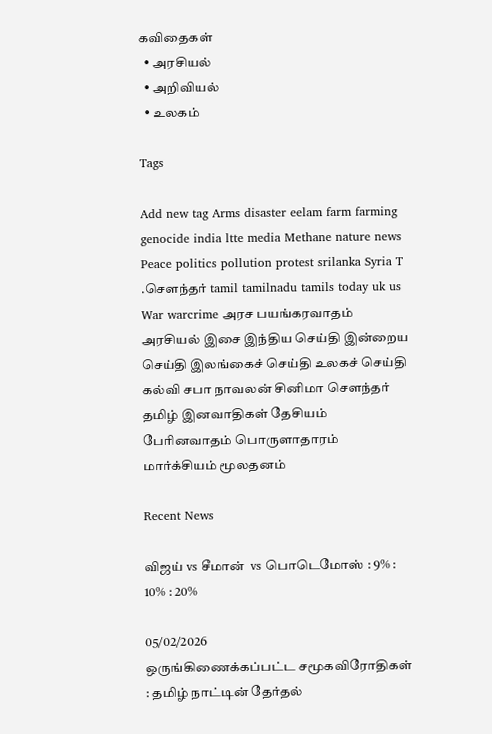கவிதைகள்
  • அரசியல்
  • அறிவியல்
  • உலகம்

Tags

Add new tag Arms disaster eelam farm farming genocide india ltte media Methane nature news Peace politics pollution protest srilanka Syria T .சௌந்தர் tamil tamilnadu tamils today uk us War warcrime அரச பயங்கரவாதம் அரசியல் இசை இந்திய செய்தி இன்றைய செய்தி இலங்கைச் செய்தி உலகச் செய்தி கல்வி சபா நாவலன் சினிமா சௌந்தர் தமிழ் இனவாதிகள் தேசியம் பேரினவாதம் பொருளாதாரம் மார்க்சியம் மூலதனம்

Recent News

விஜய் vs சீமான்  vs பொடெமோஸ் : 9% : 10% : 20%

05/02/2026
ஒருங்கிணைக்கப்பட்ட சமூகவிரோதிகள் : தமிழ் நாட்டின் தேர்தல்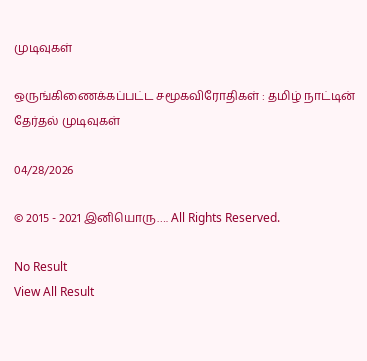முடிவுகள்

ஒருங்கிணைக்கப்பட்ட சமூகவிரோதிகள் : தமிழ் நாட்டின் தேர்தல் முடிவுகள்

04/28/2026

© 2015 - 2021 இனியொரு…. All Rights Reserved.

No Result
View All Result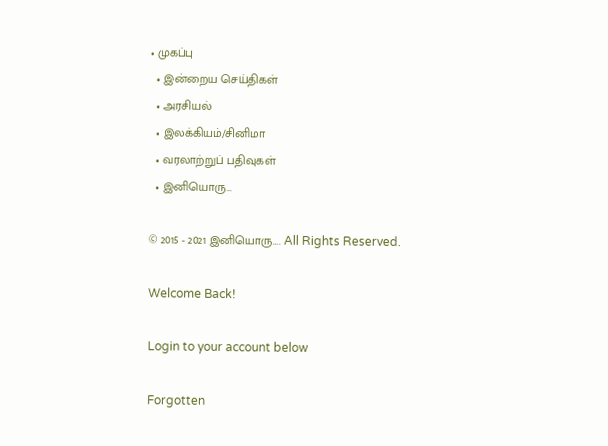• முகப்பு
  • இன்றைய செய்திகள்
  • அரசியல்
  • இலக்கியம்/சினிமா
  • வரலாற்றுப் பதிவுகள்
  • இனியொரு…

© 2015 - 2021 இனியொரு…. All Rights Reserved.

Welcome Back!

Login to your account below

Forgotten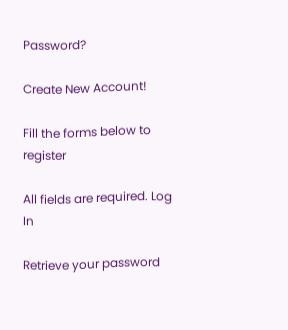Password?

Create New Account!

Fill the forms below to register

All fields are required. Log In

Retrieve your password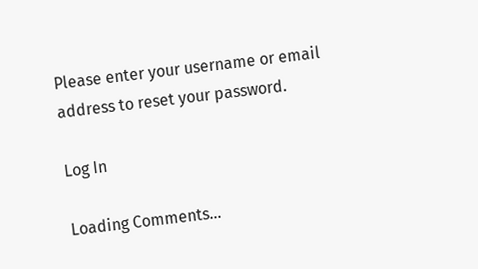Please enter your username or email address to reset your password.

Log In

Loading Comments...